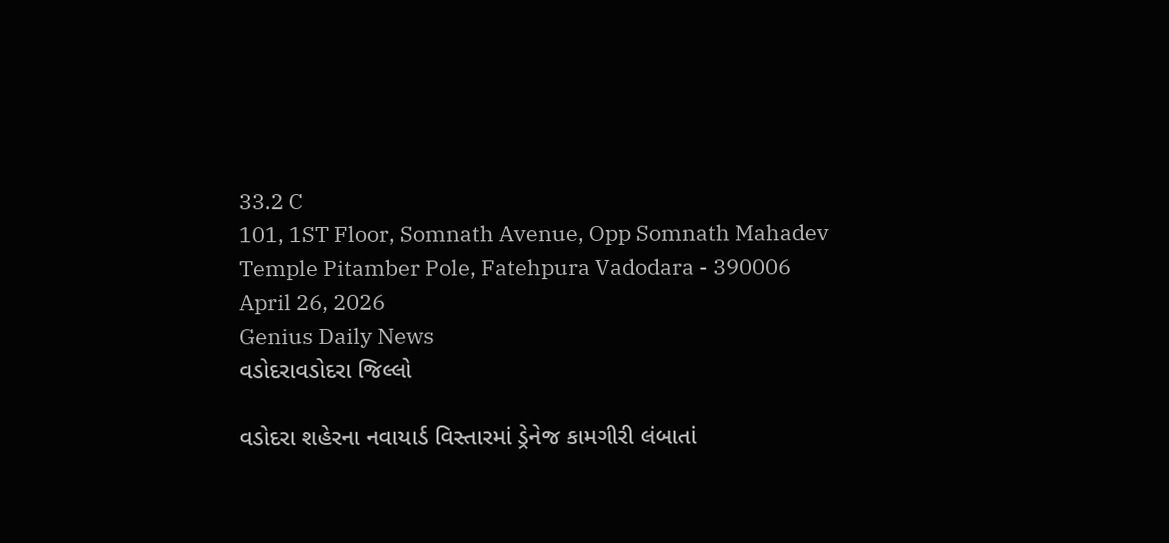33.2 C
101, 1ST Floor, Somnath Avenue, Opp Somnath Mahadev Temple Pitamber Pole, Fatehpura Vadodara - 390006
April 26, 2026
Genius Daily News
વડોદરાવડોદરા જિલ્લો

વડોદરા શહેરના નવાયાર્ડ વિસ્તારમાં ડ્રેનેજ કામગીરી લંબાતાં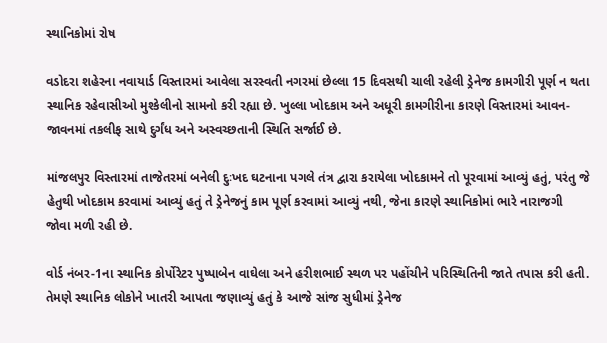સ્થાનિકોમાં રોષ

વડોદરા શહેરના નવાયાર્ડ વિસ્તારમાં આવેલા સરસ્વતી નગરમાં છેલ્લા 15 દિવસથી ચાલી રહેલી ડ્રેનેજ કામગીરી પૂર્ણ ન થતા સ્થાનિક રહેવાસીઓ મુશ્કેલીનો સામનો કરી રહ્યા છે. ખુલ્લા ખોદકામ અને અધૂરી કામગીરીના કારણે વિસ્તારમાં આવન-જાવનમાં તકલીફ સાથે દુર્ગંધ અને અસ્વચ્છતાની સ્થિતિ સર્જાઈ છે.

માંજલપુર વિસ્તારમાં તાજેતરમાં બનેલી દુઃખદ ઘટનાના પગલે તંત્ર દ્વારા કરાયેલા ખોદકામને તો પૂરવામાં આવ્યું હતું, પરંતુ જે હેતુથી ખોદકામ કરવામાં આવ્યું હતું તે ડ્રેનેજનું કામ પૂર્ણ કરવામાં આવ્યું નથી, જેના કારણે સ્થાનિકોમાં ભારે નારાજગી જોવા મળી રહી છે.

વોર્ડ નંબર-1ના સ્થાનિક કોર્પોરેટર પુષ્પાબેન વાઘેલા અને હરીશભાઈ સ્થળ પર પહોંચીને પરિસ્થિતિની જાતે તપાસ કરી હતી. તેમણે સ્થાનિક લોકોને ખાતરી આપતા જણાવ્યું હતું કે આજે સાંજ સુધીમાં ડ્રેનેજ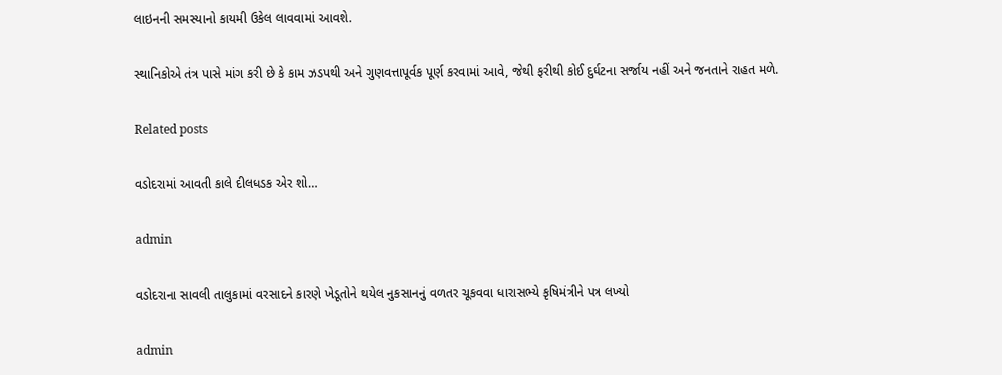લાઇનની સમસ્યાનો કાયમી ઉકેલ લાવવામાં આવશે.

સ્થાનિકોએ તંત્ર પાસે માંગ કરી છે કે કામ ઝડપથી અને ગુણવત્તાપૂર્વક પૂર્ણ કરવામાં આવે, જેથી ફરીથી કોઈ દુર્ઘટના સર્જાય નહીં અને જનતાને રાહત મળે.

Related posts

વડોદરામાં આવતી કાલે દીલધડક એર શો…

admin

વડોદરાના સાવલી તાલુકામાં વરસાદને કારણે ખેડૂતોને થયેલ નુકસાનનું વળતર ચૂકવવા ધારાસભ્યે કૃષિમંત્રીને પત્ર લખ્યો

admin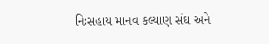નિઃસહાય માનવ કલ્યાણ સંઘ અને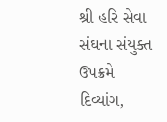શ્રી હરિ સેવા સંઘના સંયુક્ત ઉપક્રમે દિવ્યાંગ,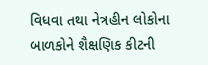વિધવા તથા નેત્રહીન લોકોના બાળકોને શૈક્ષણિક કીટની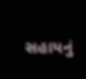સહાયનું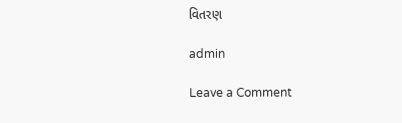વિતરણ

admin

Leave a Comment